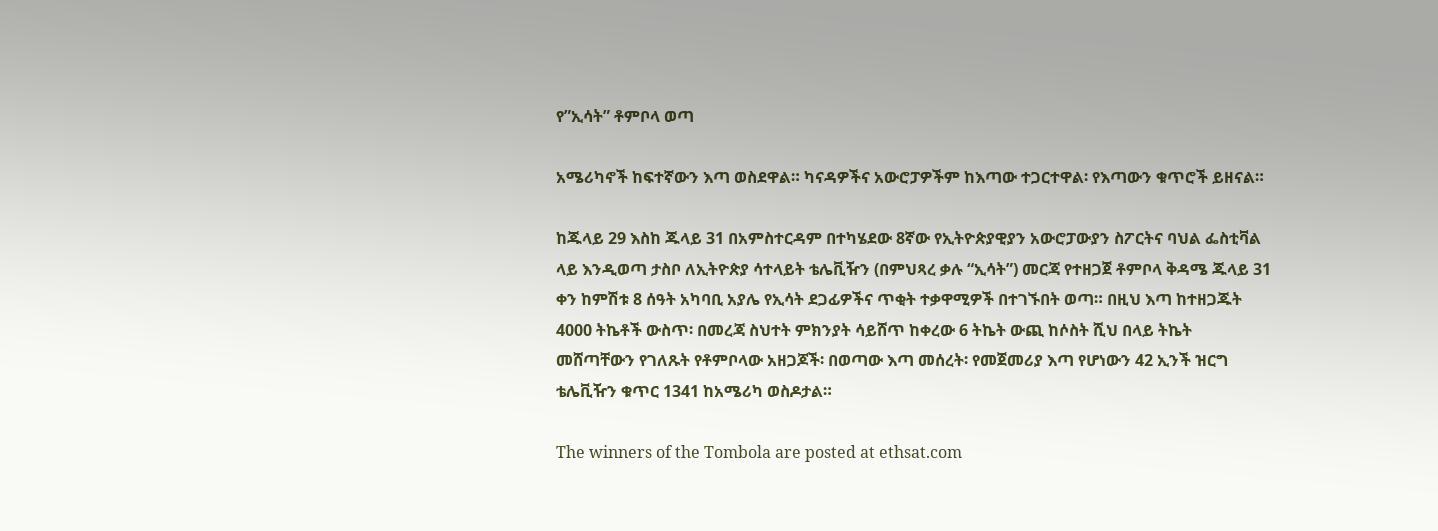የ”ኢሳት” ቶምቦላ ወጣ

አሜሪካኖች ከፍተኛውን እጣ ወስደዋል። ካናዳዎችና አውሮፓዎችም ከእጣው ተጋርተዋል፡ የእጣውን ቁጥሮች ይዘናል።

ከጁላይ 29 እስከ ጁላይ 31 በአምስተርዳም በተካሄደው 8ኛው የኢትዮጵያዊያን አውሮፓውያን ስፖርትና ባህል ፌስቲቫል ላይ እንዲወጣ ታስቦ ለኢትዮጵያ ሳተላይት ቴሌቪዥን (በምህጻረ ቃሉ “ኢሳት”) መርጃ የተዘጋጀ ቶምቦላ ቅዳሜ ጁላይ 31 ቀን ከምሽቱ 8 ሰዓት አካባቢ አያሌ የኢሳት ደጋፊዎችና ጥቂት ተቃዋሚዎች በተገኙበት ወጣ። በዚህ እጣ ከተዘጋጁት 4000 ትኬቶች ውስጥ፡ በመረጃ ስህተት ምክንያት ሳይሸጥ ከቀረው 6 ትኬት ውጪ ከሶስት ሺህ በላይ ትኬት መሸጣቸውን የገለጹት የቶምቦላው አዘጋጆች፡ በወጣው እጣ መሰረት፡ የመጀመሪያ እጣ የሆነውን 42 ኢንች ዝርግ ቴሌቪዥን ቁጥር 1341 ከአሜሪካ ወስዶታል።

The winners of the Tombola are posted at ethsat.com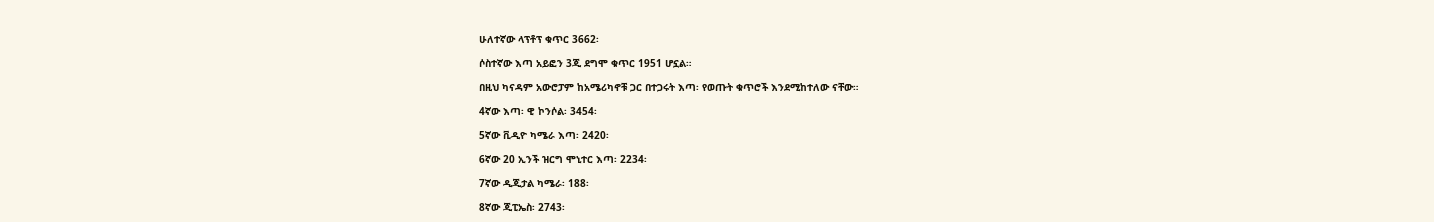ሁለተኛው ላፕቶፕ ቁጥር 3662፡

ሶስተኛው እጣ አይፎን 3ጂ ደግሞ ቁጥር 1951 ሆኗል።

በዚህ ካናዳም አውሮፓም ከአሜሪካኖቹ ጋር በተጋሩት እጣ፡ የወጡት ቁጥሮች እንደሚከተለው ናቸው።

4ኛው እጣ፡ ዊ ኮንሶል፡ 3454፡

5ኛው ቪዲዮ ካሜራ እጣ፡ 2420፡

6ኛው 20 ኢንች ዝርግ ሞኒተር እጣ፡ 2234፡

7ኛው ዲጂታል ካሜራ፡ 188፡

8ኛው ጂፒኤስ፡ 2743፡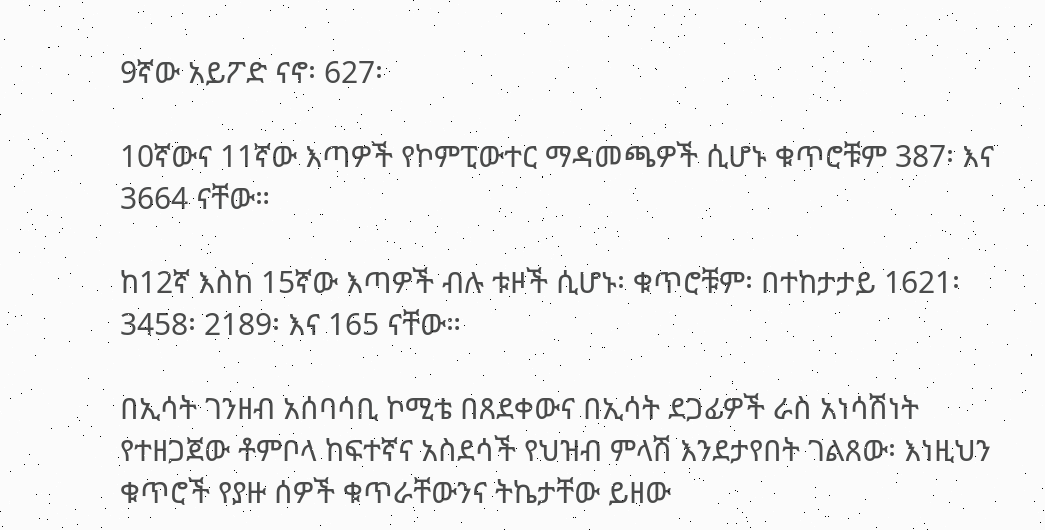9ኛው አይፖድ ናኖ፡ 627፡

10ኛውና 11ኛው እጣዎች የኮምፒውተር ማዳመጫዎች ሲሆኑ ቁጥሮቹም 387፡ እና 3664 ናቸው።

ከ12ኛ እስከ 15ኛው እጣዎች ብሉ ቱዞች ሲሆኑ፡ ቁጥሮቹም፡ በተከታታይ 1621፡ 3458፡ 2189፡ እና 165 ናቸው።

በኢሳት ገንዘብ አሰባሳቢ ኮሚቴ በጸደቀውና በኢሳት ደጋፊዎች ራስ አነሳሽነት የተዘጋጀው ቶምቦላ ከፍተኛና አስደሳች የህዝብ ምላሽ እንደታየበት ገልጸው፡ እነዚህን ቁጥሮች የያዙ ሰዎች ቁጥራቸውንና ትኬታቸው ይዘው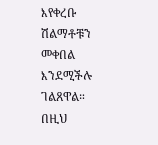እየቀረቡ ሽልማቶቹን መቀበል እንደሚችሉ ገልጸዋል። በዚህ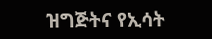ዝግጅትና የኢሳት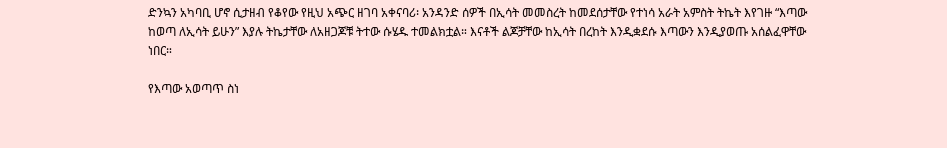ድንኳን አካባቢ ሆኖ ሲታዘብ የቆየው የዚህ አጭር ዘገባ አቀናባሪ፡ አንዳንድ ሰዎች በኢሳት መመስረት ከመደሰታቸው የተነሳ አራት አምስት ትኬት እየገዙ “እጣው ከወጣ ለኢሳት ይሁን” እያሉ ትኬታቸው ለአዘጋጆቹ ትተው ሱሄዱ ተመልክቷል። እናቶች ልጆቻቸው ከኢሳት በረከት እንዲቋደሱ እጣውን እንዲያወጡ አሰልፈዋቸው ነበር።

የእጣው አወጣጥ ስነ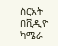ስርአት በቪዲዮ ካሜራ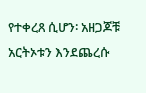የተቀረጸ ሲሆን፡ አዘጋጆቹ አርትኦቱን እንደጨረሱ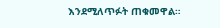እንደሚለጥፉት ጠቁመዋል።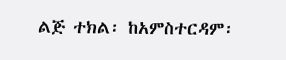ልጅ ተክል፡ ከአምስተርዳም፡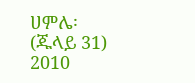ሀምሌ፡(ጁላይ 31) 2010